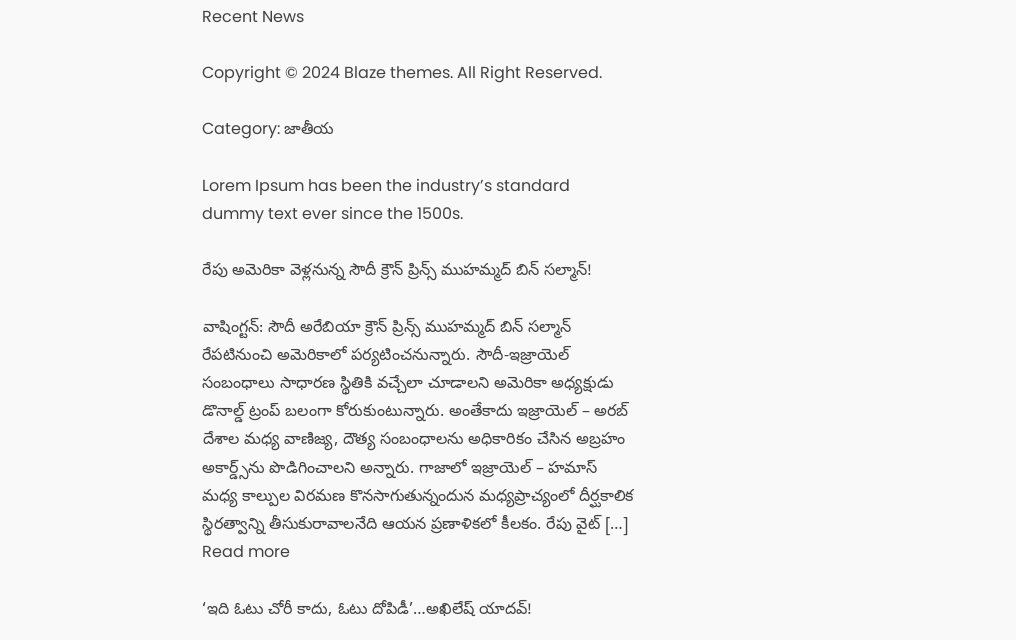Recent News

Copyright © 2024 Blaze themes. All Right Reserved.

Category: జాతీయ

Lorem Ipsum has been the industry’s standard dummy text ever since the 1500s.

రేపు అమెరికా వెళ్లనున్న సౌదీ క్రౌన్‌ ప్రిన్స్‌ ముహమ్మద్ బిన్ సల్మాన్‌!

వాషింగ్టన్: సౌదీ అరేబియా క్రౌన్‌ ప్రిన్స్‌ ముహమ్మద్ బిన్ సల్మాన్‌ రేపటినుంచి అమెరికాలో పర్యటించనున్నారు. సౌదీ-ఇజ్రాయెల్ సంబంధాలు సాధారణ స్థితికి వచ్చేలా చూడాలని అమెరికా అధ్యక్షుడు డొనాల్డ్ ట్రంప్ బలంగా కోరుకుంటున్నారు. అంతేకాదు ఇజ్రాయెల్ – అరబ్ దేశాల మధ్య వాణిజ్య, దౌత్య సంబంధాలను అధికారికం చేసిన అబ్రహం అకార్డ్స్‌ను పొడిగించాలని అన్నారు. గాజాలో ఇజ్రాయెల్ – హమాస్ మధ్య కాల్పుల విరమణ కొనసాగుతున్నందున మధ్యప్రాచ్యంలో దీర్ఘకాలిక స్థిరత్వాన్ని తీసుకురావాలనేది ఆయన ప్రణాళికలో కీలకం. రేపు వైట్ […]
Read more

‘ఇది ఓటు చోరీ కాదు, ఓటు దోపిడీ’…అఖిలేష్ యాదవ్!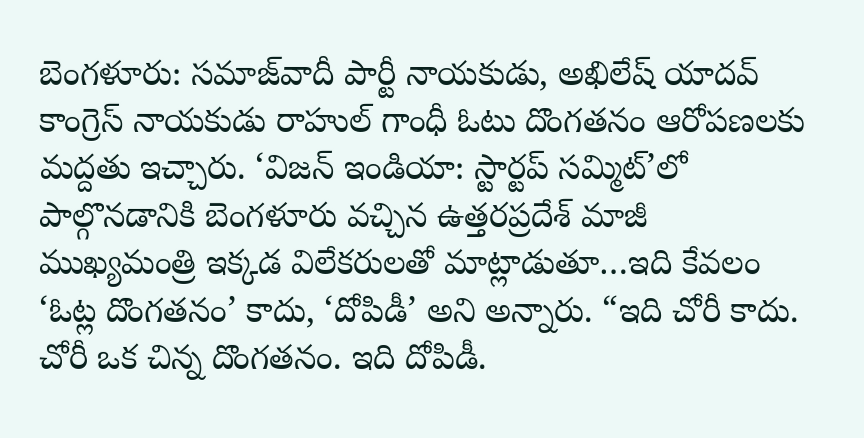బెంగళూరు: సమాజ్‌వాదీ పార్టీ నాయకుడు, అఖిలేష్ యాదవ్ కాంగ్రెస్ నాయకుడు రాహుల్ గాంధీ ఓటు దొంగతనం ఆరోపణలకు మద్దతు ఇచ్చారు. ‘విజన్ ఇండియా: స్టార్టప్ సమ్మిట్’లో పాల్గొనడానికి బెంగళూరు వచ్చిన ఉత్తరప్రదేశ్ మాజీ ముఖ్యమంత్రి ఇక్కడ విలేకరులతో మాట్లాడుతూ…ఇది కేవలం ‘ఓట్ల దొంగతనం’ కాదు, ‘దోపిడీ’ అని అన్నారు. “ఇది చోరీ కాదు. చోరీ ఒక చిన్న దొంగతనం. ఇది దోపిడీ.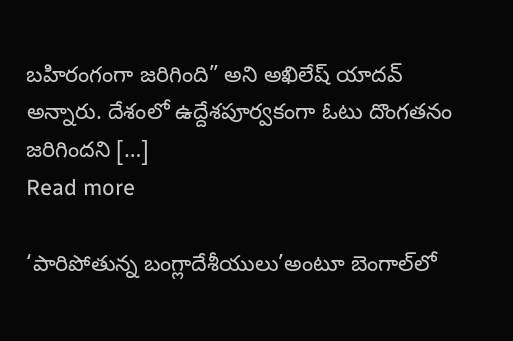బహిరంగంగా జరిగింది” అని అఖిలేష్‌ యాదవ్ అన్నారు. దేశంలో ఉద్దేశపూర్వకంగా ఓటు దొంగతనం జరిగిందని […]
Read more

‘పారిపోతున్న బంగ్లాదేశీయులు’అంటూ బెంగాల్‌లో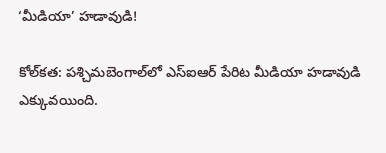‘మీడియా’ హడావుడి!

కోల్‌కత: పశ్చిమబెంగాల్‌లో ఎస్‌ఐఆర్‌ పేరిట మీడియా హడావుడి ఎక్కువయింది.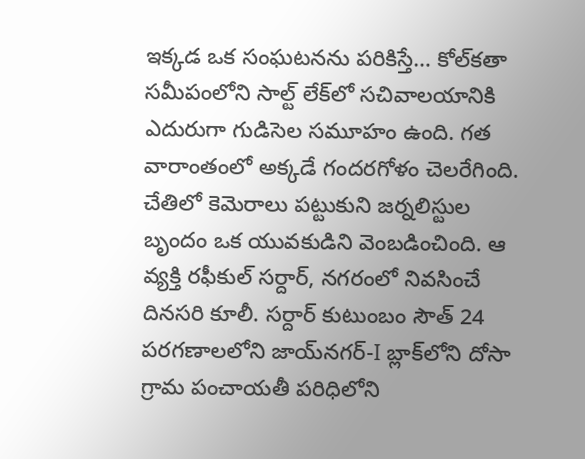ఇక్కడ ఒక సంఘటనను పరికిస్తే… కోల్‌కతా సమీపంలోని సాల్ట్ లేక్‌లో సచివాలయానికి ఎదురుగా గుడిసెల సమూహం ఉంది. గత వారాంతంలో అక్కడే గందరగోళం చెలరేగింది. చేతిలో కెమెరాలు పట్టుకుని జర్నలిస్టుల బృందం ఒక యువకుడిని వెంబడించింది. ఆ వ్యక్తి రఫీకుల్ సర్దార్, నగరంలో నివసించే దినసరి కూలీ. సర్దార్ కుటుంబం సౌత్ 24 పరగణాలలోని జాయ్‌నగర్-I బ్లాక్‌లోని దోసా గ్రామ పంచాయతీ పరిధిలోని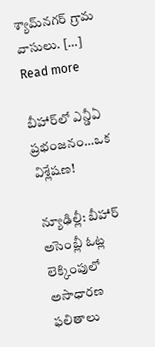శ్యామ్‌నగర్ గ్రామ వాసులు. […]
Read more

బీహార్‌లో ఎన్డీఏ ప్రభంజనం…ఒక విశ్లేషణ!

న్యూఢిల్లీ: బీహార్ అసెంబ్లీ ఓట్ల లెక్కింపులో అసాధారణ ఫలితాలు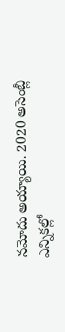నమోదు అయ్యాయి. 2020 అసెంబ్లీ ఎన్నికల్లో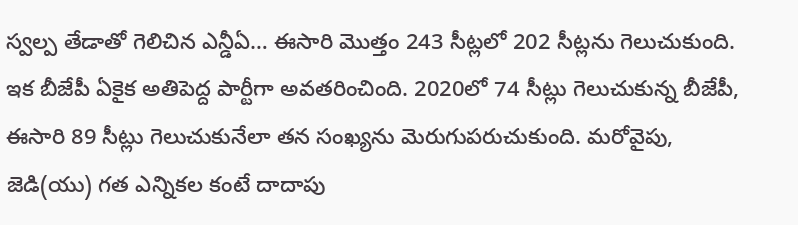స్వల్ప తేడాతో గెలిచిన ఎన్డీఏ… ఈసారి మొత్తం 243 సీట్లలో 202 సీట్లను గెలుచుకుంది. ఇక బీజేపీ ఏకైక అతిపెద్ద పార్టీగా అవతరించింది. 2020లో 74 సీట్లు గెలుచుకున్న బీజేపీ, ఈసారి 89 సీట్లు గెలుచుకునేలా తన సంఖ్యను మెరుగుపరుచుకుంది. మరోవైపు, జెడి(యు) గత ఎన్నికల కంటే దాదాపు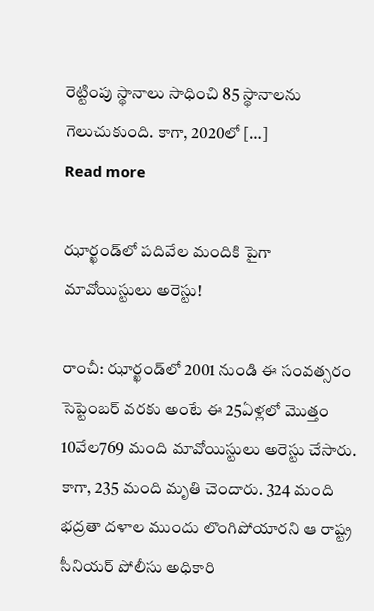రెట్టింపు స్థానాలు సాధించి 85 స్థానాలను గెలుచుకుంది. కాగా, 2020లో […]
Read more

ఝార్ఖండ్‌లో పదివేల మందికి పైగా మావోయిస్టులు అరెస్టు!

రాంచీ: ఝార్ఖండ్‌లో 2001 నుండి ఈ సంవత్సరం సెప్టెంబర్ వరకు అంటే ఈ 25ఏళ్లలో మొత్తం 10వేల769 మంది మావోయిస్టులు అరెస్టు చేసారు. కాగా, 235 మంది మృతి చెందారు. 324 మంది భద్రతా దళాల ముందు లొంగిపోయారని ఆ రాష్ట్ర సీనియర్ పోలీసు అధికారి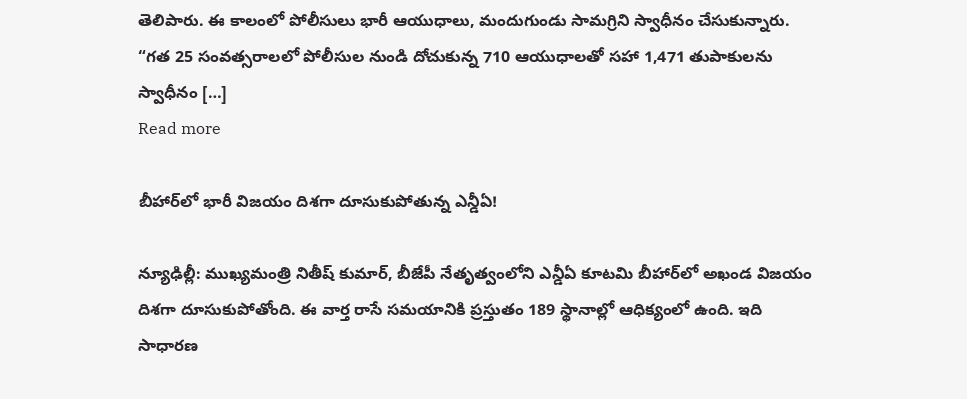తెలిపారు. ఈ కాలంలో పోలీసులు భారీ ఆయుధాలు, మందుగుండు సామగ్రిని స్వాధీనం చేసుకున్నారు. “గత 25 సంవత్సరాలలో పోలీసుల నుండి దోచుకున్న 710 ఆయుధాలతో సహా 1,471 తుపాకులను స్వాధీనం […]
Read more

బీహార్‌లో భారీ విజయం దిశగా దూసుకుపోతున్న ఎన్డీఏ!

న్యూఢిల్లీ: ముఖ్యమంత్రి నితీష్ కుమార్, బీజేపీ నేతృత్వంలోని ఎన్డీఏ కూటమి బీహార్‌లో అఖండ విజయం దిశగా దూసుకుపోతోంది. ఈ వార్త రాసే సమయానికి ప్రస్తుతం 189 స్థానాల్లో ఆధిక్యంలో ఉంది. ఇది సాధారణ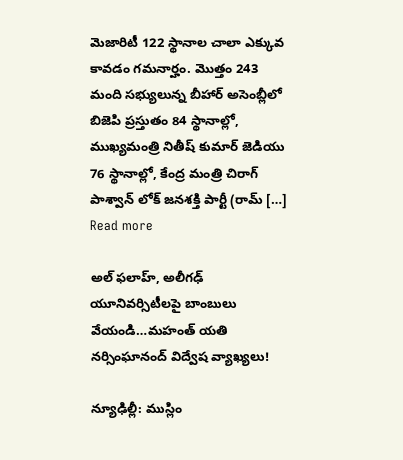మెజారిటీ 122 స్థానాల చాలా ఎక్కువ కావడం గమనార్హం. మొత్తం 243 మంది సభ్యులున్న బీహార్ అసెంబ్లీలో బిజెపి ప్రస్తుతం 84 స్థానాల్లో, ముఖ్యమంత్రి నితీష్ కుమార్ జెడియు 76 స్థానాల్లో, కేంద్ర మంత్రి చిరాగ్ పాశ్వాన్ లోక్ జనశక్తి పార్టీ (రామ్ […]
Read more

అల్ ఫలాహ్, అలీగఢ్‌ యూనివర్సిటీలపై బాంబులు వేయండి…మహంత్ యతి నర్సింఘానంద్ విద్వేష వ్యాఖ్యలు!

న్యూఢిల్లీ: ముస్లిం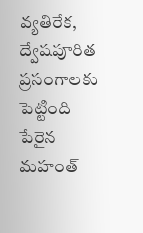వ్యతిరేక, ద్వేషపూరిత ప్రసంగాలకు పెట్టింది పేరైన మహంత్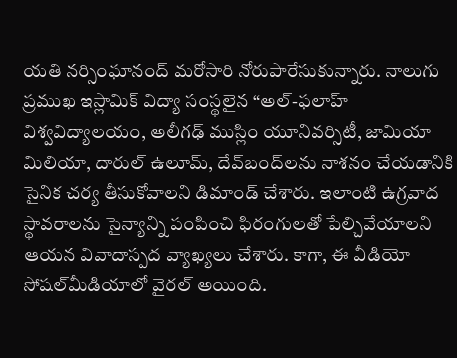యతి నర్సింఘానంద్ మరోసారి నోరుపారేసుకున్నారు. నాలుగు ప్రముఖ ఇస్లామిక్ విద్యా సంస్థలైన “అల్-ఫలాహ్ విశ్వవిద్యాలయం, అలీగఢ్‌ ముస్లిం యూనివర్సిటీ, జామియా మిలియా, దారుల్ ఉలూమ్, దేవ్‌బంద్‌లను నాశనం చేయడానికి సైనిక చర్య తీసుకోవాలని డిమాండ్ చేశారు. ఇలాంటి ఉగ్రవాద స్థావరాలను సైన్యాన్ని పంపించి ఫిరంగులతో పేల్చివేయాలని ఆయన వివాదాస్పద వ్యాఖ్యలు చేశారు. కాగా, ఈ వీడియో సోషల్‌మీడియాలో వైరల్‌ అయింది.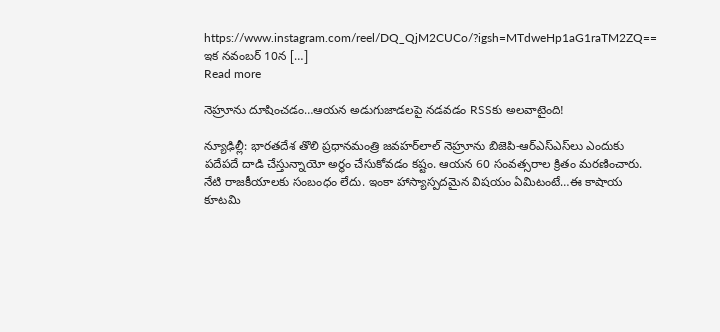https://www.instagram.com/reel/DQ_QjM2CUCo/?igsh=MTdweHp1aG1raTM2ZQ== ఇక నవంబర్ 10న […]
Read more

నెహ్రూను దూషించడం…ఆయన అడుగుజాడలపై నడవడం RSSకు అలవాటైంది!

న్యూఢిల్లీ: భారతదేశ తొలి ప్రధానమంత్రి జవహర్‌లాల్ నెహ్రూను బిజెపి-ఆర్‌ఎస్‌ఎస్‌లు ఎందుకు పదేపదే దాడి చేస్తున్నాయో అర్థం చేసుకోవడం కష్టం. ఆయన 60 సంవత్సరాల క్రితం మరణించారు. నేటి రాజకీయాలకు సంబంధం లేదు. ఇంకా హాస్యాస్పదమైన విషయం ఏమిటంటే…ఈ కాషాయ కూటమి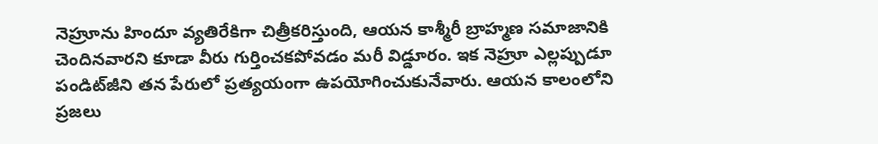నెహ్రూను హిందూ వ్యతిరేకిగా చిత్రీకరిస్తుంది, ఆయన కాశ్మీరీ బ్రాహ్మణ సమాజానికి చెందినవారని కూడా వీరు గుర్తించకపోవడం మరీ విడ్డూరం. ఇక నెహ్రూ ఎల్లప్పుడూ పండిట్‌జీని తన పేరులో ప్రత్యయంగా ఉపయోగించుకునేవారు. ఆయన కాలంలోని ప్రజలు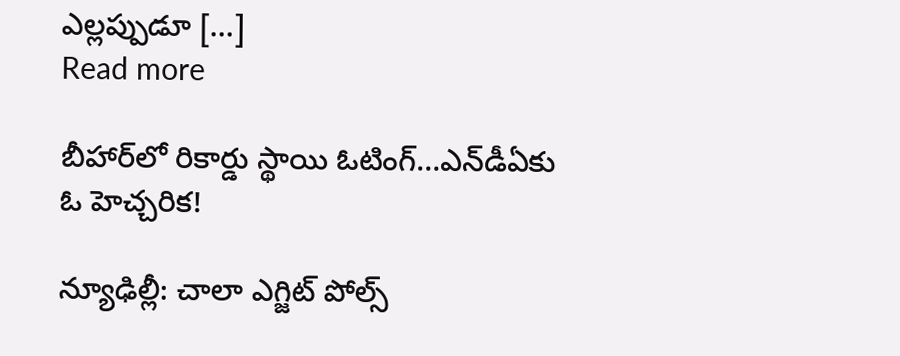ఎల్లప్పుడూ […]
Read more

బీహార్‌లో రికార్డు స్థాయి ఓటింగ్‌…ఎన్‌డీఏకు ఓ హెచ్చరిక!

న్యూఢిల్లీ: చాలా ఎగ్జిట్ పోల్స్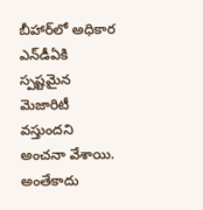బీహార్‌లో అధికార ఎన్‌డీఏకి స్పష్టమైన మెజారిటీ వస్తుందని అంచనా వేశాయి. అంతేకాదు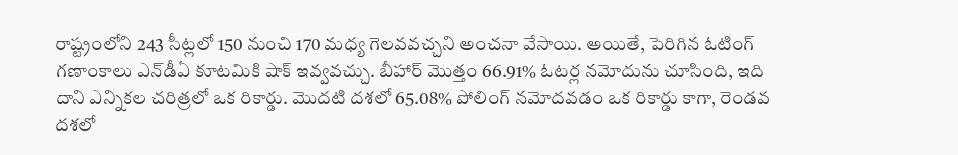రాష్ట్రంలోని 243 సీట్లలో 150 నుంచి 170 మధ్య గెలవవచ్చని అంచనా వేసాయి. అయితే, పెరిగిన ఓటింగ్‌ గణాంకాలు ఎన్‌డీఏ కూటమికి షాక్‌ ఇవ్వవచ్చు. బీహార్ మొత్తం 66.91% ఓటర్ల నమోదును చూసింది, ఇది దాని ఎన్నికల చరిత్రలో ఒక రికార్డు. మొదటి దశలో 65.08% పోలింగ్ నమోదవడం ఒక రికార్డు కాగా, రెండవ దశలో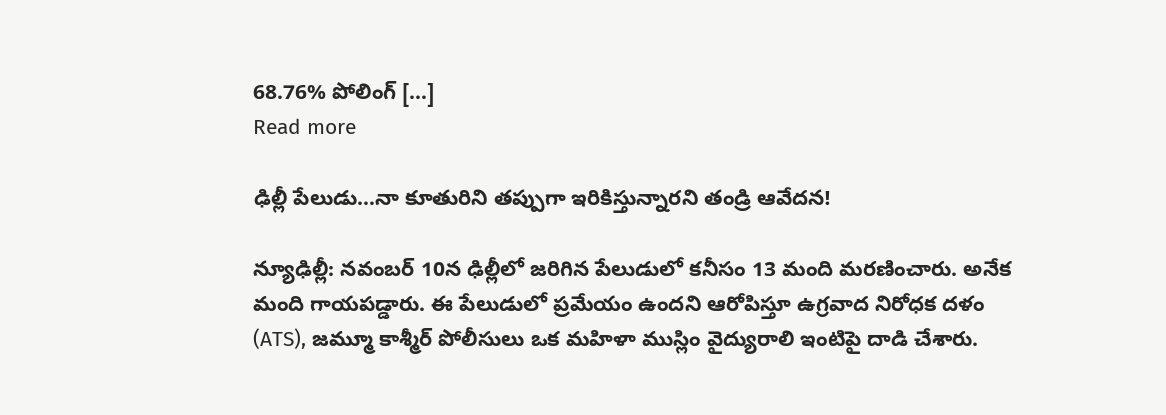68.76% పోలింగ్ […]
Read more

ఢిల్లీ పేలుడు…నా కూతురిని తప్పుగా ఇరికిస్తున్నారని తండ్రి ఆవేదన!

న్యూఢిల్లీ: నవంబర్ 10న ఢిల్లీలో జరిగిన పేలుడులో కనీసం 13 మంది మరణించారు. అనేక మంది గాయపడ్డారు. ఈ పేలుడులో ప్రమేయం ఉందని ఆరోపిస్తూ ఉగ్రవాద నిరోధక దళం (ATS), జమ్మూ కాశ్మీర్ పోలీసులు ఒక మహిళా ముస్లిం వైద్యురాలి ఇంటిపై దాడి చేశారు.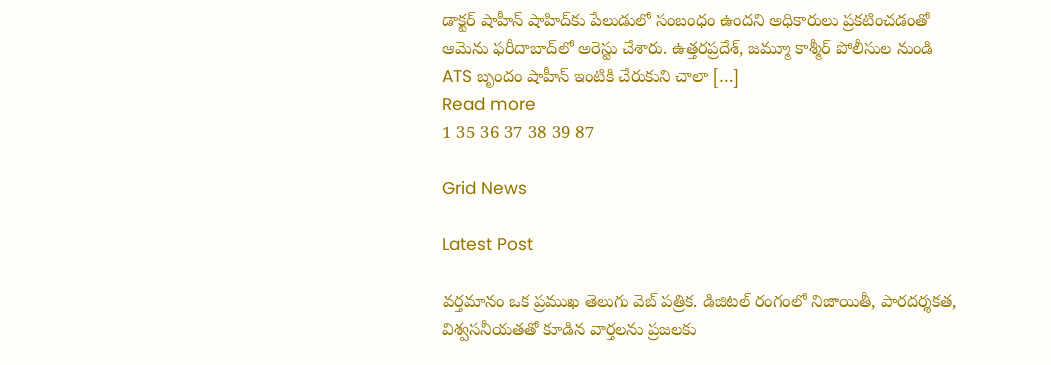డాక్టర్ షాహీన్ షాహిద్‌కు పేలుడులో సంబంధం ఉందని అధికారులు ప్రకటించడంతో ఆమెను ఫరీదాబాద్‌లో అరెస్టు చేశారు. ఉత్తరప్రదేశ్, జమ్మూ కాశ్మీర్ పోలీసుల నుండి ATS బృందం షాహీన్ ఇంటికి చేరుకుని చాలా […]
Read more
1 35 36 37 38 39 87

Grid News

Latest Post

వర్తమానం ఒక ప్రముఖ తెలుగు వెబ్ పత్రిక. డిజిటల్ రంగంలో నిజాయితీ, పారదర్శకత, విశ్వసనీయతతో కూడిన వార్తలను ప్రజలకు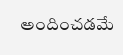అందించడమే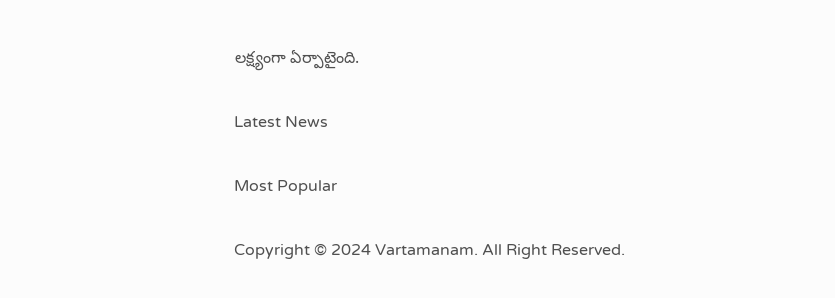లక్ష్యంగా ఏర్పాటైంది.

Latest News

Most Popular

Copyright © 2024 Vartamanam. All Right Reserved.